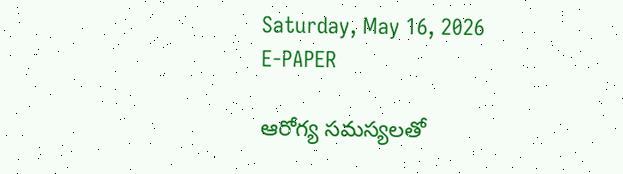Saturday, May 16, 2026
E-PAPER

ఆరోగ్య సమస్యలతో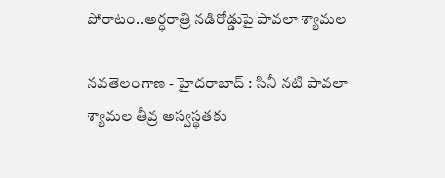పోరాటం..అర్ధరాత్రి నడిరోడ్డుపై పావలా శ్యామల

నవతెలంగాణ - హైదరాబాద్ : సినీ నటి పావలా శ్యామల తీవ్ర అస్వస్థతకు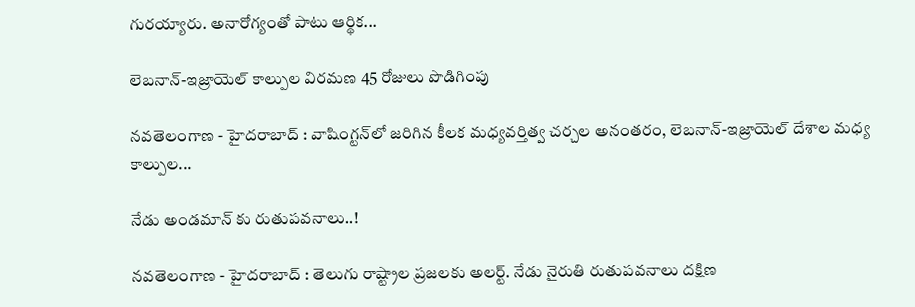గురయ్యారు. అనారోగ్యంతో పాటు ఆర్థిక...

లెబనాన్-ఇజ్రాయెల్ కాల్పుల విరమణ 45 రోజులు పొడిగింపు

నవతెలంగాణ - హైదరాబాద్ : వాషింగ్టన్‌లో జరిగిన కీలక మధ్యవర్తిత్వ చర్చల అనంతరం, లెబనాన్-ఇజ్రాయెల్ దేశాల మధ్య కాల్పుల...

నేడు అండమాన్‌ కు రుతుపవనాలు..!

నవతెలంగాణ - హైదరాబాద్ : తెలుగు రాష్ట్రాల ప్రజలకు అలర్ట్. నేడు నైరుతి రుతుపవనాలు దక్షిణ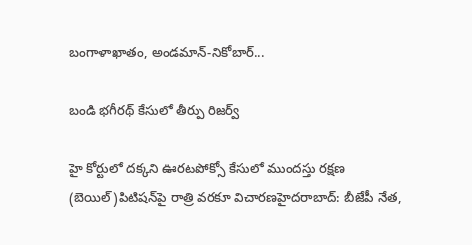బంగాళాఖాతం, అండమాన్-నికోబార్...

బండి భగీరథ్‌ కేసులో తీర్పు రిజర్వ్‌

హై కోర్టులో దక్కని ఊరటపోక్సో కేసులో ముందస్తు రక్షణ (బెయిల్‌)పిటిషన్‌పై రాత్రి వరకూ విచారణహైదరాబాద్‌: బీజేపీ నేత,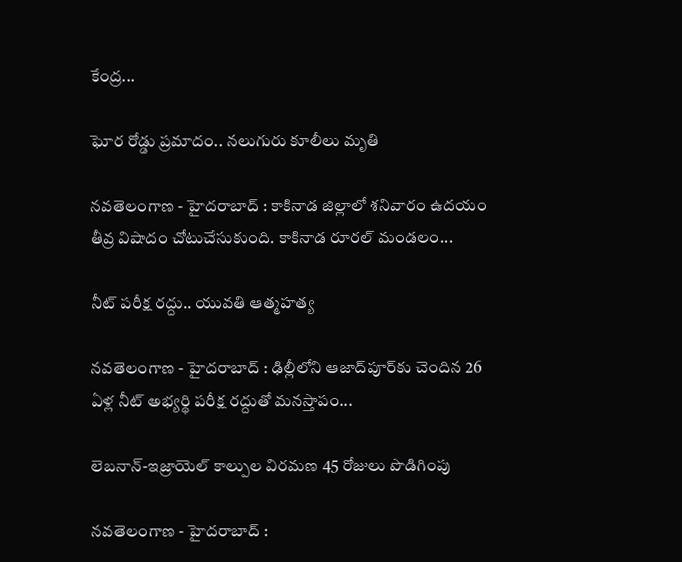కేంద్ర...

ఘోర రోడ్డు ప్రమాదం.. నలుగురు కూలీలు మృతి

నవతెలంగాణ - హైదరాబాద్ : కాకినాడ జిల్లాలో శనివారం ఉదయం తీవ్ర విషాదం చోటుచేసుకుంది. కాకినాడ రూరల్ మండలం...

నీట్ పరీక్ష రద్దు.. యువతి ఆత్మహత్య

నవతెలంగాణ - హైదరాబాద్ : ఢిల్లీలోని ఆజాద్‌పూర్‌కు చెందిన 26 ఏళ్ల నీట్ అభ్యర్థి పరీక్ష రద్దుతో మనస్తాపం...

లెబనాన్-ఇజ్రాయెల్ కాల్పుల విరమణ 45 రోజులు పొడిగింపు

నవతెలంగాణ - హైదరాబాద్ :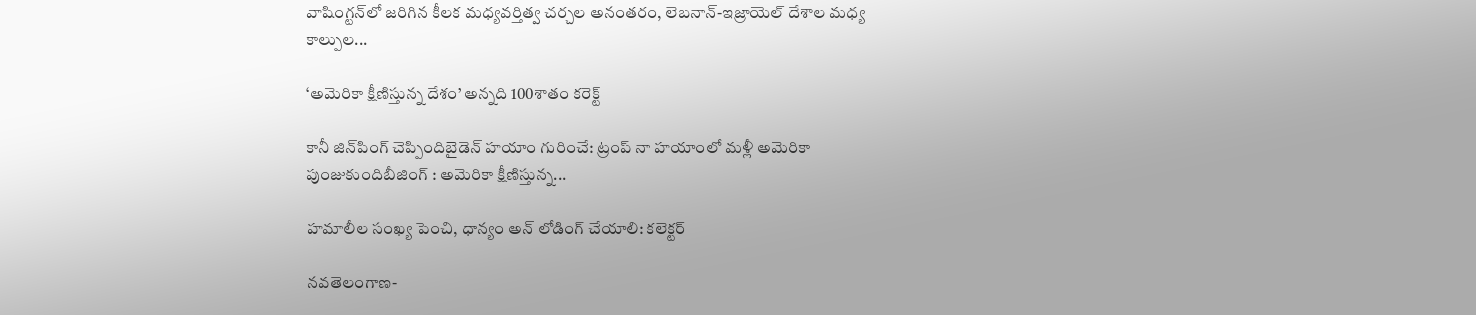వాషింగ్టన్‌లో జరిగిన కీలక మధ్యవర్తిత్వ చర్చల అనంతరం, లెబనాన్-ఇజ్రాయెల్ దేశాల మధ్య కాల్పుల...

‘అమెరికా క్షీణిస్తున్న దేశం’ అన్నది 100శాతం కరెక్ట్‌

కానీ జిన్‌పింగ్‌ చెప్పిందిబైడెన్‌ హయాం గురించే: ట్రంప్‌ నా హయాంలో మళ్లీ అమెరికా పుంజుకుందిబీజింగ్‌ : అమెరికా క్షీణిస్తున్న...

హమాలీల సంఖ్య పెంచి, ధాన్యం అన్ లోడింగ్ చేయాలి: కలెక్టర్

నవతెలంగాణ-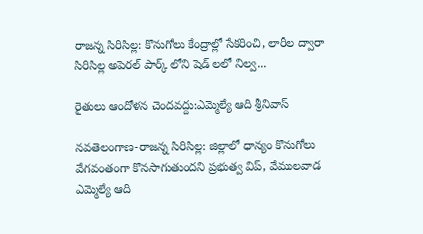రాజన్న సిరిసిల్ల: కొనుగోలు కేంద్రాల్లో సేకరించి, లారీల ద్వారా సిరిసిల్ల అపెరల్ పార్క్ లోని షెడ్ లలో నిల్వ...

రైతులు ఆందోళన చెందవద్దు:ఎమ్మెల్యే ఆది శ్రీనివాస్

నవతెలంగాణ-రాజన్న సిరిసిల్ల: జిల్లాలో ధాన్యం కొనుగోలు వేగవంతంగా కొనసాగుతుందని ప్రభుత్వ విప్, వేములవాడ ఎమ్మెల్యే ఆది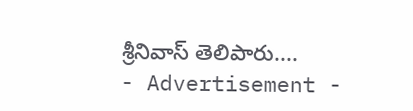శ్రీనివాస్ తెలిపారు....
- Advertisement -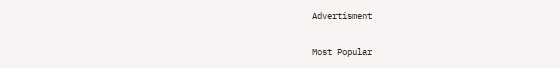Advertisment

Most Popular